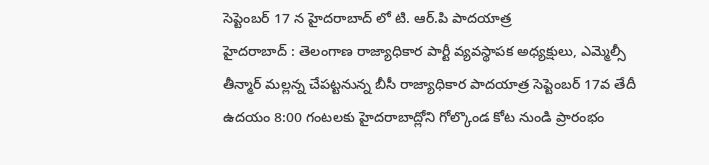సెప్టెంబర్ 17 న హైదరాబాద్ లో టి. ఆర్.పి పాదయాత్ర
హైదరాబాద్ : తెలంగాణ రాజ్యాధికార పార్టీ వ్యవస్థాపక అధ్యక్షులు, ఎమ్మెల్సీ తీన్మార్ మల్లన్న చేపట్టనున్న బీసీ రాజ్యాధికార పాదయాత్ర సెప్టెంబర్ 17వ తేదీ ఉదయం 8:00 గంటలకు హైదరాబాద్లోని గోల్కొండ కోట నుండి ప్రారంభం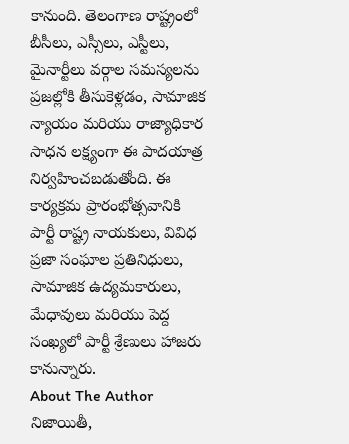కానుంది. తెలంగాణ రాష్ట్రంలో బీసీలు, ఎస్సీలు, ఎస్టీలు, మైనార్టీలు వర్గాల సమస్యలను ప్రజల్లోకి తీసుకెళ్లడం, సామాజిక న్యాయం మరియు రాజ్యాధికార సాధన లక్ష్యంగా ఈ పాదయాత్ర నిర్వహించబడుతోంది. ఈ కార్యక్రమ ప్రారంభోత్సవానికి పార్టీ రాష్ట్ర నాయకులు, వివిధ ప్రజా సంఘాల ప్రతినిధులు, సామాజిక ఉద్యమకారులు, మేధావులు మరియు పెద్ద సంఖ్యలో పార్టీ శ్రేణులు హాజరు కానున్నారు.
About The Author
నిజాయితీ,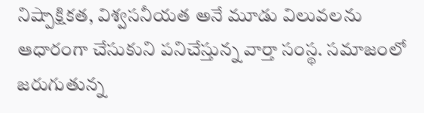నిష్పాక్షికత, విశ్వసనీయత అనే మూడు విలువలను ఆధారంగా చేసుకుని పనిచేస్తున్న వార్తా సంస్థ. సమాజంలో జరుగుతున్న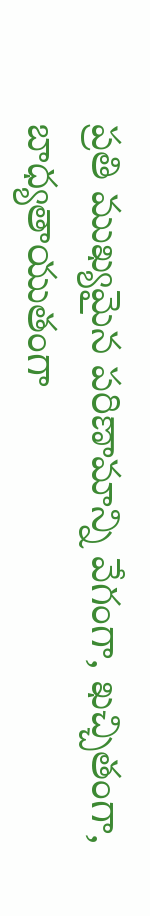ప్రతి ముఖ్యమైన పరిణామాన్ని వేగంగా, ఖచ్చితంగా, బాధ్యతాయుతంగా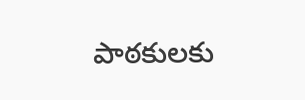పాఠకులకు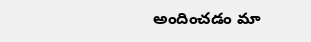అందించడం మా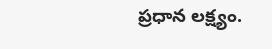ప్రధాన లక్ష్యం.